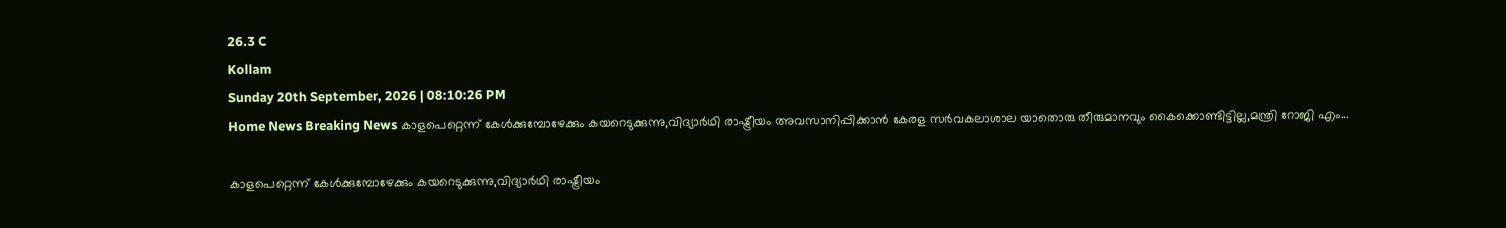26.3 C
Kollam
Sunday 20th September, 2026 | 08:10:26 PM
Home News Breaking News കാളപെറ്റെന്ന് കേള്‍ക്കുമ്പോഴേക്കും കയറെടുക്കുന്നു,വിദ്യാര്‍ഥി രാഷ്ട്രീയം അവസാനിപ്പിക്കാന്‍ കേരള സര്‍വകലാശാല യാതൊരു തീരുമാനവും കൈക്കൊണ്ടിട്ടില്ല,മന്ത്രി റോജി എം...

കാളപെറ്റെന്ന് കേള്‍ക്കുമ്പോഴേക്കും കയറെടുക്കുന്നു,വിദ്യാര്‍ഥി രാഷ്ട്രീയം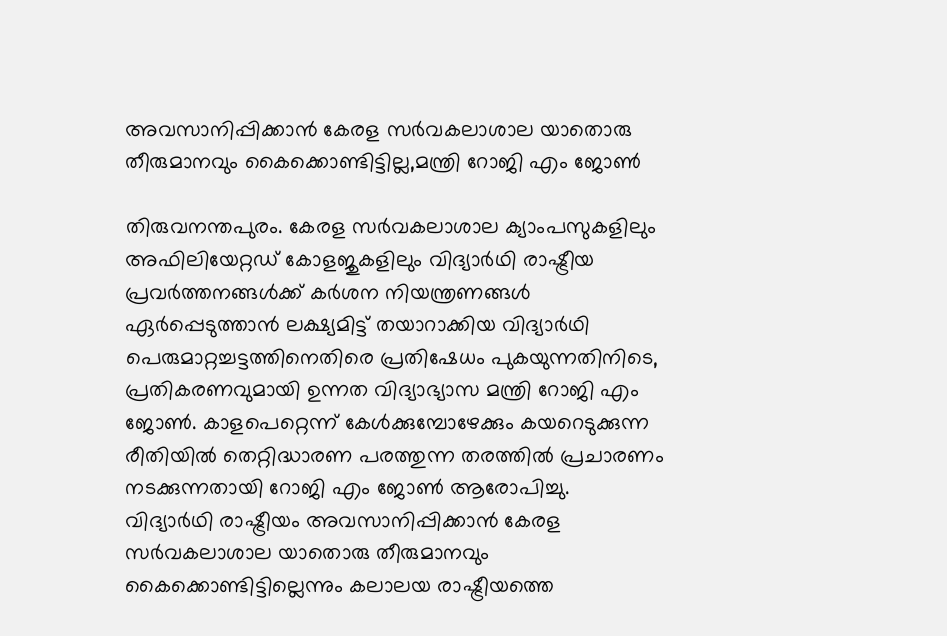അവസാനിപ്പിക്കാന്‍ കേരള സര്‍വകലാശാല യാതൊരു തീരുമാനവും കൈക്കൊണ്ടിട്ടില്ല,മന്ത്രി റോജി എം ജോണ്‍

തിരുവനന്തപുരം. കേരള സര്‍വകലാശാല ക്യാംപസുകളിലും അഫിലിയേറ്റഡ് കോളജുകളിലും വിദ്യാര്‍ഥി രാഷ്ട്രീയ പ്രവര്‍ത്തനങ്ങള്‍ക്ക് കര്‍ശന നിയന്ത്രണങ്ങള്‍ ഏര്‍പ്പെടുത്താന്‍ ലക്ഷ്യമിട്ട് തയാറാക്കിയ വിദ്യാര്‍ഥി പെരുമാറ്റച്ചട്ടത്തിനെതിരെ പ്രതിഷേധം പുകയുന്നതിനിടെ, പ്രതികരണവുമായി ഉന്നത വിദ്യാഭ്യാസ മന്ത്രി റോജി എം ജോണ്‍. കാളപെറ്റെന്ന് കേള്‍ക്കുമ്പോഴേക്കും കയറെടുക്കുന്ന രീതിയില്‍ തെറ്റിദ്ധാരണ പരത്തുന്ന തരത്തില്‍ പ്രചാരണം നടക്കുന്നതായി റോജി എം ജോണ്‍ ആരോപിച്ചു. വിദ്യാര്‍ഥി രാഷ്ട്രീയം അവസാനിപ്പിക്കാന്‍ കേരള സര്‍വകലാശാല യാതൊരു തീരുമാനവും കൈക്കൊണ്ടിട്ടില്ലെന്നും കലാലയ രാഷ്ട്രീയത്തെ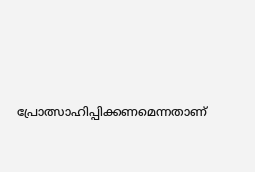പ്രോത്സാഹിപ്പിക്കണമെന്നതാണ്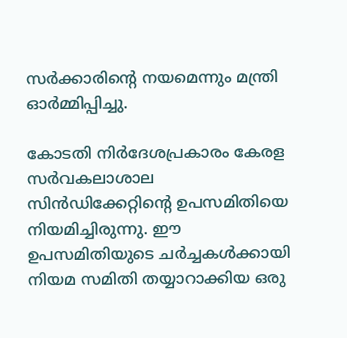സര്‍ക്കാരിന്റെ നയമെന്നും മന്ത്രി ഓര്‍മ്മിപ്പിച്ചു.

കോടതി നിര്‍ദേശപ്രകാരം കേരള സര്‍വകലാശാല സിന്‍ഡിക്കേറ്റിന്റെ ഉപസമിതിയെ നിയമിച്ചിരുന്നു. ഈ ഉപസമിതിയുടെ ചര്‍ച്ചകള്‍ക്കായി നിയമ സമിതി തയ്യാറാക്കിയ ഒരു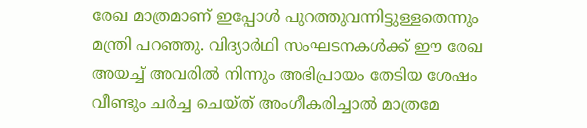രേഖ മാത്രമാണ് ഇപ്പോള്‍ പുറത്തുവന്നിട്ടുള്ളതെന്നും മന്ത്രി പറഞ്ഞു. വിദ്യാര്‍ഥി സംഘടനകള്‍ക്ക് ഈ രേഖ അയച്ച് അവരില്‍ നിന്നും അഭിപ്രായം തേടിയ ശേഷം വീണ്ടും ചര്‍ച്ച ചെയ്ത് അംഗീകരിച്ചാല്‍ മാത്രമേ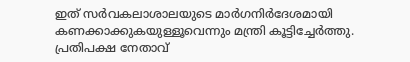ഇത് സര്‍വകലാശാലയുടെ മാര്‍ഗനിര്‍ദേശമായി കണക്കാക്കുകയുള്ളൂവെന്നും മന്ത്രി കൂട്ടിച്ചേര്‍ത്തു. പ്രതിപക്ഷ നേതാവ്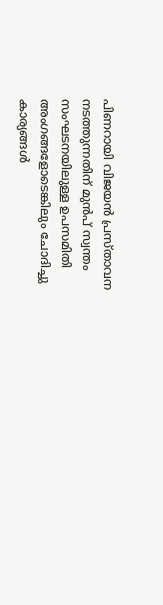പിണറായി വിജയന്‍ പ്രസ്താവന നടത്തുന്നതിന് മുന്‍പ് സ്വന്തം സംഘടനയിലുള്ള ഉപസമിതി അംഗങ്ങളോടെങ്കിലും ചോദിച്ചു കാര്യങ്ങള്‍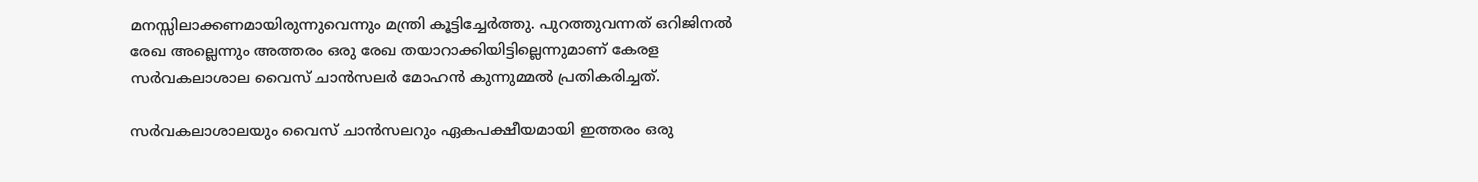മനസ്സിലാക്കണമായിരുന്നുവെന്നും മന്ത്രി കൂട്ടിച്ചേര്‍ത്തു. പുറത്തുവന്നത് ഒറിജിനല്‍ രേഖ അല്ലെന്നും അത്തരം ഒരു രേഖ തയാറാക്കിയിട്ടില്ലെന്നുമാണ് കേരള സര്‍വകലാശാല വൈസ് ചാന്‍സലര്‍ മോഹന്‍ കുന്നുമ്മല്‍ പ്രതികരിച്ചത്.

സര്‍വകലാശാലയും വൈസ് ചാന്‍സലറും ഏകപക്ഷീയമായി ഇത്തരം ഒരു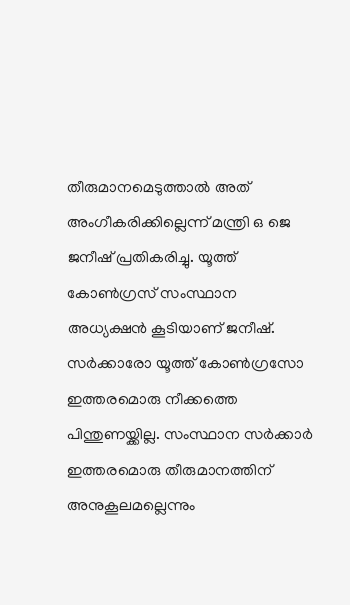തീരുമാനമെടുത്താല്‍ അത് അംഗീകരിക്കില്ലെന്ന് മന്ത്രി ഒ ജെ ജനീഷ് പ്രതികരിച്ചു. യൂത്ത് കോണ്‍ഗ്രസ് സംസ്ഥാന അധ്യക്ഷന്‍ കൂടിയാണ് ജനീഷ്. സര്‍ക്കാരോ യൂത്ത് കോണ്‍ഗ്രസോ ഇത്തരമൊരു നീക്കത്തെ പിന്തുണയ്ക്കില്ല. സംസ്ഥാന സര്‍ക്കാര്‍ ഇത്തരമൊരു തീരുമാനത്തിന് അനുകൂലമല്ലെന്നും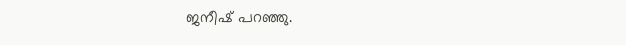ജനീഷ് പറഞ്ഞു.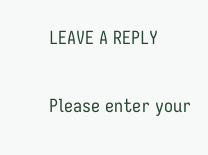LEAVE A REPLY

Please enter your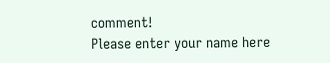comment!
Please enter your name here